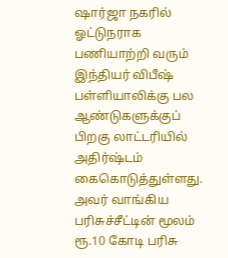ஷார்ஜா நகரில் ஓட்டுநராக பணியாற்றி வரும் இந்தியர் விபீஷ் பள்ளியாலிக்கு பல ஆண்டுகளுக்குப் பிறகு லாட்டரியில் அதிர்ஷ்டம் கைகொடுத்துள்ளது. அவர் வாங்கிய பரிசுச்சீட்டின் மூலம் ரூ.10 கோடி பரிசு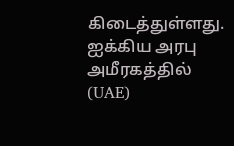கிடைத்துள்ளது.
ஐக்கிய அரபு அமீரகத்தில் (UAE)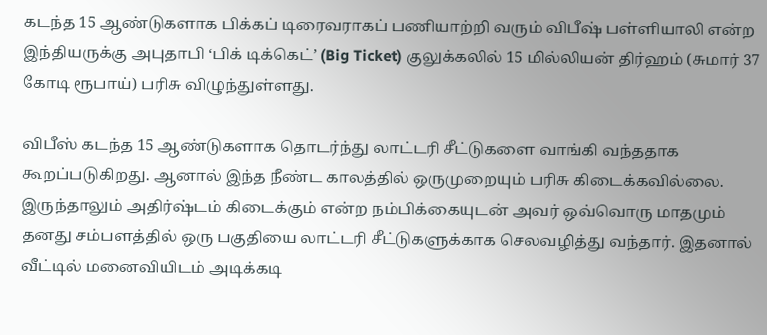கடந்த 15 ஆண்டுகளாக பிக்கப் டிரைவராகப் பணியாற்றி வரும் விபீஷ் பள்ளியாலி என்ற இந்தியருக்கு அபுதாபி ‘பிக் டிக்கெட்’ (Big Ticket) குலுக்கலில் 15 மில்லியன் திர்ஹம் (சுமார் 37 கோடி ரூபாய்) பரிசு விழுந்துள்ளது.

விபீஸ் கடந்த 15 ஆண்டுகளாக தொடர்ந்து லாட்டரி சீட்டுகளை வாங்கி வந்ததாக கூறப்படுகிறது. ஆனால் இந்த நீண்ட காலத்தில் ஒருமுறையும் பரிசு கிடைக்கவில்லை. இருந்தாலும் அதிர்ஷ்டம் கிடைக்கும் என்ற நம்பிக்கையுடன் அவர் ஒவ்வொரு மாதமும் தனது சம்பளத்தில் ஒரு பகுதியை லாட்டரி சீட்டுகளுக்காக செலவழித்து வந்தார். இதனால் வீட்டில் மனைவியிடம் அடிக்கடி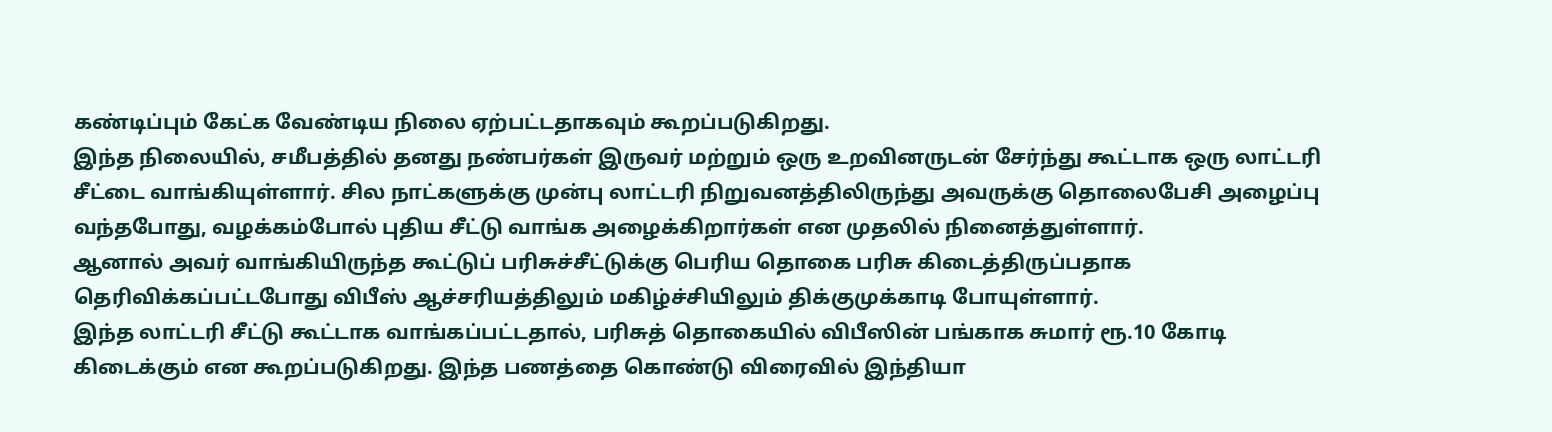கண்டிப்பும் கேட்க வேண்டிய நிலை ஏற்பட்டதாகவும் கூறப்படுகிறது.
இந்த நிலையில், சமீபத்தில் தனது நண்பர்கள் இருவர் மற்றும் ஒரு உறவினருடன் சேர்ந்து கூட்டாக ஒரு லாட்டரி சீட்டை வாங்கியுள்ளார். சில நாட்களுக்கு முன்பு லாட்டரி நிறுவனத்திலிருந்து அவருக்கு தொலைபேசி அழைப்பு வந்தபோது, வழக்கம்போல் புதிய சீட்டு வாங்க அழைக்கிறார்கள் என முதலில் நினைத்துள்ளார்.
ஆனால் அவர் வாங்கியிருந்த கூட்டுப் பரிசுச்சீட்டுக்கு பெரிய தொகை பரிசு கிடைத்திருப்பதாக தெரிவிக்கப்பட்டபோது விபீஸ் ஆச்சரியத்திலும் மகிழ்ச்சியிலும் திக்குமுக்காடி போயுள்ளார்.
இந்த லாட்டரி சீட்டு கூட்டாக வாங்கப்பட்டதால், பரிசுத் தொகையில் விபீஸின் பங்காக சுமார் ரூ.10 கோடி கிடைக்கும் என கூறப்படுகிறது. இந்த பணத்தை கொண்டு விரைவில் இந்தியா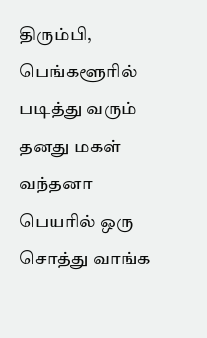திரும்பி, பெங்களூரில் படித்து வரும் தனது மகள் வந்தனா பெயரில் ஒரு சொத்து வாங்க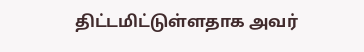திட்டமிட்டுள்ளதாக அவர்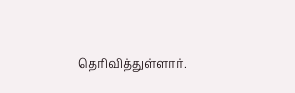தெரிவித்துள்ளார்.